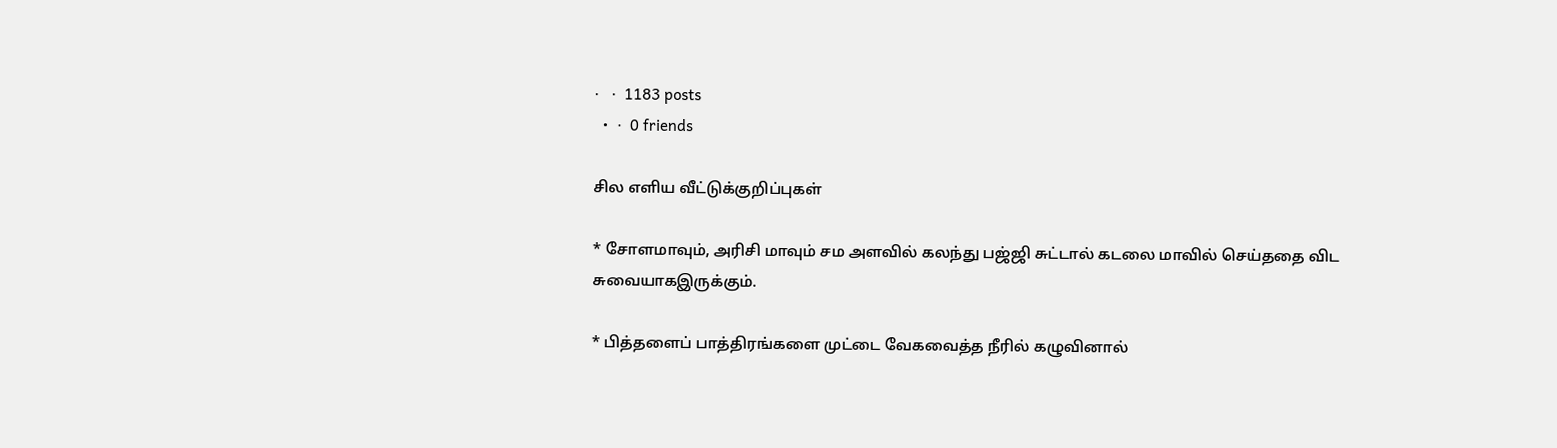·   ·  1183 posts
  •  ·  0 friends

சில எளிய வீட்டுக்குறிப்புகள்

* சோளமாவும், அரிசி மாவும் சம அளவில் கலந்து பஜ்ஜி சுட்டால் கடலை மாவில் செய்ததை விட சுவையாகஇருக்கும்.

* பித்தளைப் பாத்திரங்களை முட்டை வேகவைத்த நீரில் கழுவினால்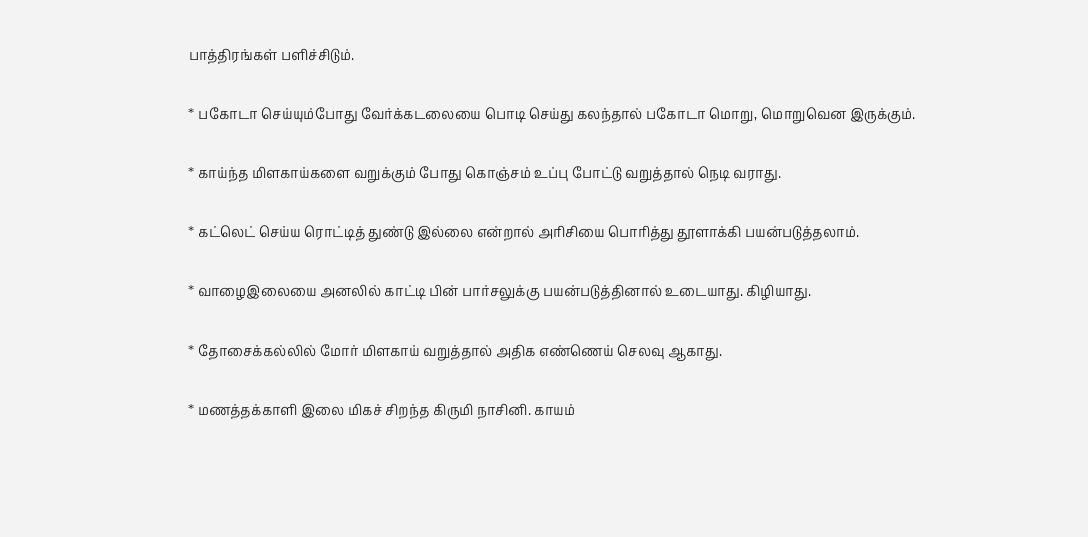பாத்திரங்கள் பளிச்சிடும்.

* பகோடா செய்யும்போது வேர்க்கடலையை பொடி செய்து கலந்தால் பகோடா மொறு, மொறுவென இருக்கும்.

* காய்ந்த மிளகாய்களை வறுக்கும் போது கொஞ்சம் உப்பு போட்டு வறுத்தால் நெடி வராது.

* கட்லெட் செய்ய ரொட்டித் துண்டு இல்லை என்றால் அரிசியை பொரித்து தூளாக்கி பயன்படுத்தலாம்.

* வாழைஇலையை அனலில் காட்டி பின் பார்சலுக்கு பயன்படுத்தினால் உடையாது. கிழியாது.

* தோசைக்கல்லில் மோர் மிளகாய் வறுத்தால் அதிக எண்ணெய் செலவு ஆகாது.

* மணத்தக்காளி இலை மிகச் சிறந்த கிருமி நாசினி. காயம்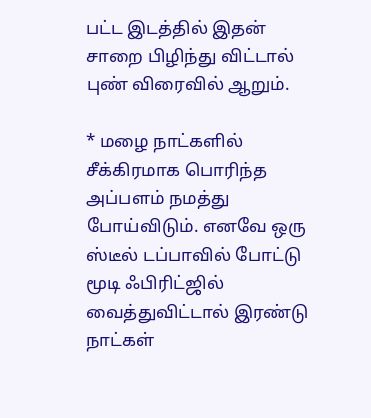பட்ட இடத்தில் இதன் சாறை பிழிந்து விட்டால் புண் விரைவில் ஆறும்.

* மழை நாட்களில் சீக்கிரமாக பொரிந்த அப்பளம் நமத்து போய்விடும். எனவே ஒரு ஸ்டீல் டப்பாவில் போட்டு மூடி ஃபிரிட்ஜில் வைத்துவிட்டால் இரண்டு நாட்கள்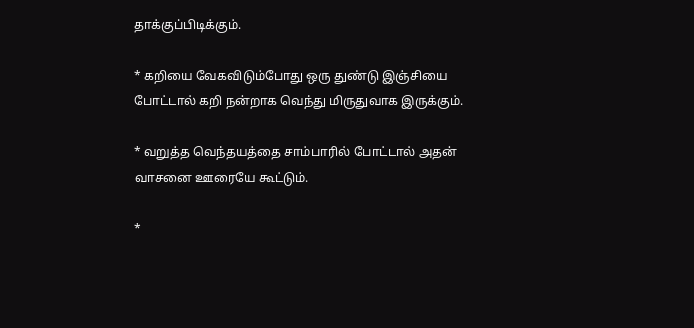தாக்குப்பிடிக்கும்.

* கறியை வேகவிடும்போது ஒரு துண்டு இஞ்சியை போட்டால் கறி நன்றாக வெந்து மிருதுவாக இருக்கும்.

* வறுத்த வெந்தயத்தை சாம்பாரில் போட்டால் அதன் வாசனை ஊரையே கூட்டும்.

*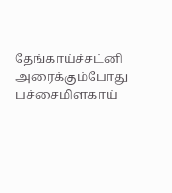தேங்காய்ச்சட்னி அரைக்கும்போது பச்சைமிளகாய்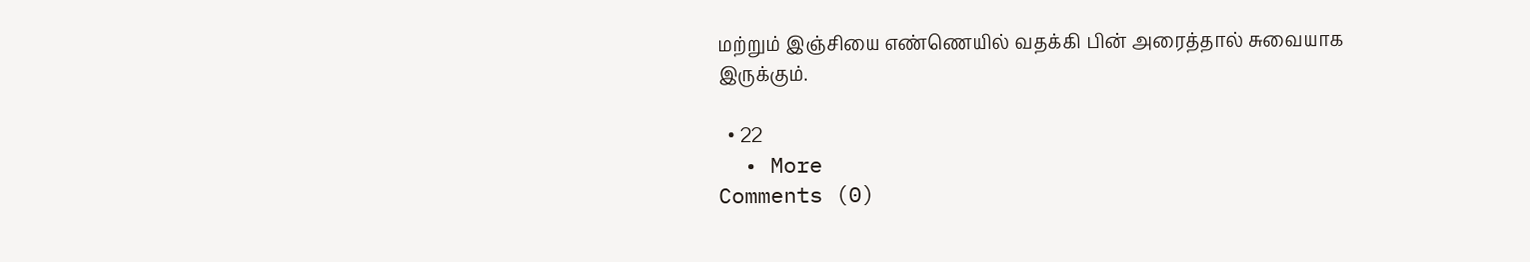மற்றும் இஞ்சியை எண்ணெயில் வதக்கி பின் அரைத்தால் சுவையாக இருக்கும்.

  • 22
  • More
Comments (0)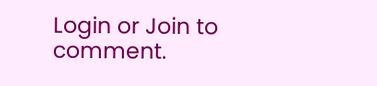Login or Join to comment.